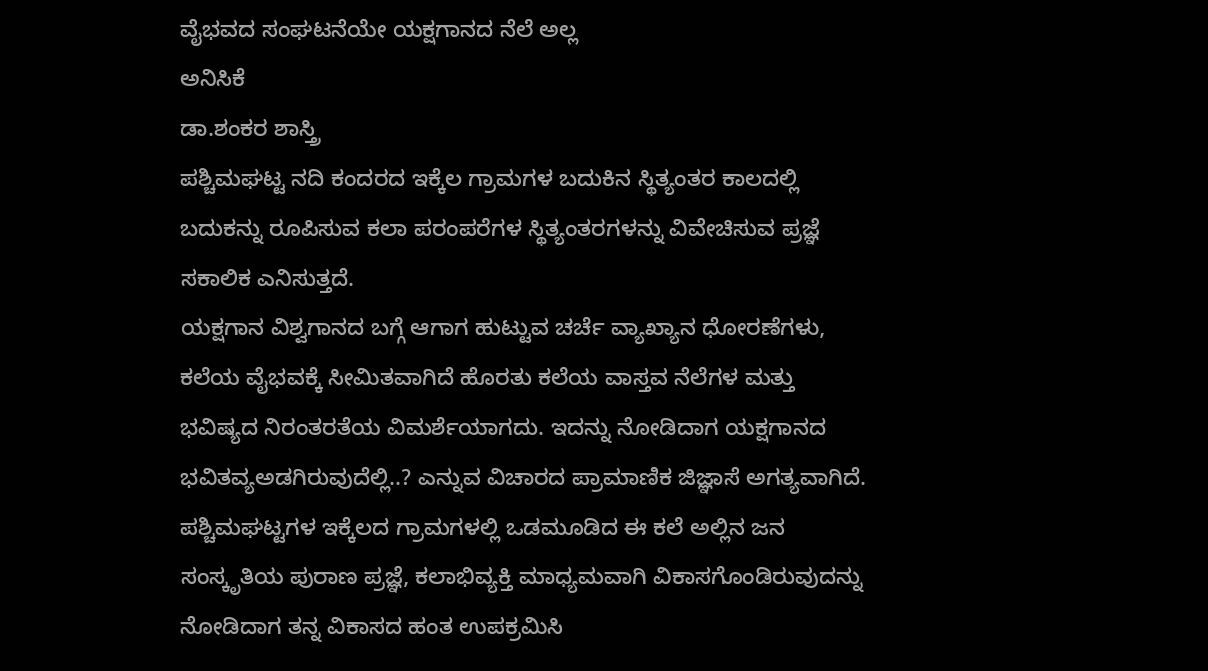ವೈಭವದ ಸಂಘಟನೆಯೇ ಯಕ್ಷಗಾನದ ನೆಲೆ ಅಲ್ಲ
ಅನಿಸಿಕೆ
ಡಾ.ಶಂಕರ ಶಾಸ್ತ್ರಿ
ಪಶ್ಚಿಮಘಟ್ಟ ನದಿ ಕಂದರದ ಇಕ್ಕೆಲ ಗ್ರಾಮಗಳ ಬದುಕಿನ ಸ್ಥಿತ್ಯಂತರ ಕಾಲದಲ್ಲಿ ಬದುಕನ್ನು ರೂಪಿಸುವ ಕಲಾ ಪರಂಪರೆಗಳ ಸ್ಥಿತ್ಯಂತರಗಳನ್ನು ವಿವೇಚಿಸುವ ಪ್ರಜ್ಞೆ ಸಕಾಲಿಕ ಎನಿಸುತ್ತದೆ.
ಯಕ್ಷಗಾನ ವಿಶ್ವಗಾನದ ಬಗ್ಗೆ ಆಗಾಗ ಹುಟ್ಟುವ ಚರ್ಚೆ ವ್ಯಾಖ್ಯಾನ ಧೋರಣೆಗಳು, ಕಲೆಯ ವೈಭವಕ್ಕೆ ಸೀಮಿತವಾಗಿದೆ ಹೊರತು ಕಲೆಯ ವಾಸ್ತವ ನೆಲೆಗಳ ಮತ್ತು ಭವಿಷ್ಯದ ನಿರಂತರತೆಯ ವಿಮರ್ಶೆಯಾಗದು. ಇದನ್ನು ನೋಡಿದಾಗ ಯಕ್ಷಗಾನದ ಭವಿತವ್ಯಅಡಗಿರುವುದೆಲ್ಲಿ..? ಎನ್ನುವ ವಿಚಾರದ ಪ್ರಾಮಾಣಿಕ ಜಿಜ್ಞಾಸೆ ಅಗತ್ಯವಾಗಿದೆ. ಪಶ್ಚಿಮಘಟ್ಟಗಳ ಇಕ್ಕೆಲದ ಗ್ರಾಮಗಳಲ್ಲಿ ಒಡಮೂಡಿದ ಈ ಕಲೆ ಅಲ್ಲಿನ ಜನ ಸಂಸ್ಕೃತಿಯ ಪುರಾಣ ಪ್ರಜ್ಞೆ, ಕಲಾಭಿವ್ಯಕ್ತಿ ಮಾಧ್ಯಮವಾಗಿ ವಿಕಾಸಗೊಂಡಿರುವುದನ್ನು ನೋಡಿದಾಗ ತನ್ನ ವಿಕಾಸದ ಹಂತ ಉಪಕ್ರಮಿಸಿ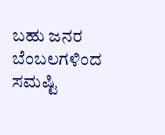ಬಹು ಜನರ ಬೆಂಬಲಗಳಿಂದ ಸಮಷ್ಟಿ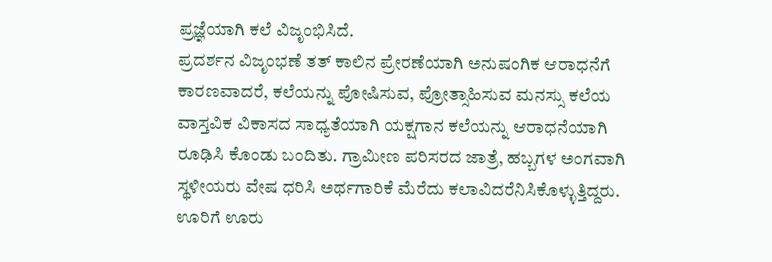ಪ್ರಜ್ಞೆಯಾಗಿ ಕಲೆ ವಿಜೃಂಭಿಸಿದೆ.
ಪ್ರದರ್ಶನ ವಿಜೃಂಭಣೆ ತತ್ ಕಾಲಿನ ಪ್ರೇರಣೆಯಾಗಿ ಅನುಷಂಗಿಕ ಆರಾಧನೆಗೆ ಕಾರಣವಾದರೆ, ಕಲೆಯನ್ನು ಪೋಷಿಸುವ, ಪ್ರೋತ್ಸಾಹಿಸುವ ಮನಸ್ಸು ಕಲೆಯ ವಾಸ್ತವಿಕ ವಿಕಾಸದ ಸಾಧ್ಯತೆಯಾಗಿ ಯಕ್ಷಗಾನ ಕಲೆಯನ್ನು ಆರಾಧನೆಯಾಗಿ ರೂಢಿಸಿ ಕೊಂಡು ಬಂದಿತು. ಗ್ರಾಮೀಣ ಪರಿಸರದ ಜಾತ್ರೆ, ಹಬ್ಬಗಳ ಅಂಗವಾಗಿ ಸ್ಥಳೀಯರು ವೇಷ ಧರಿಸಿ ಅರ್ಥಗಾರಿಕೆ ಮೆರೆದು ಕಲಾವಿದರೆನಿಸಿಕೊಳ್ಳುತ್ತಿದ್ದರು. ಊರಿಗೆ ಊರು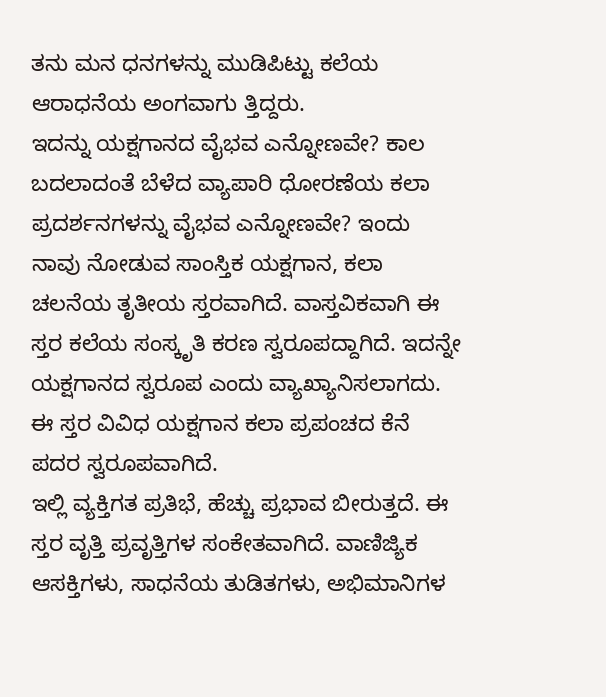ತನು ಮನ ಧನಗಳನ್ನು ಮುಡಿಪಿಟ್ಟು ಕಲೆಯ ಆರಾಧನೆಯ ಅಂಗವಾಗು ತ್ತಿದ್ದರು.
ಇದನ್ನು ಯಕ್ಷಗಾನದ ವೈಭವ ಎನ್ನೋಣವೇ? ಕಾಲ ಬದಲಾದಂತೆ ಬೆಳೆದ ವ್ಯಾಪಾರಿ ಧೋರಣೆಯ ಕಲಾ ಪ್ರದರ್ಶನಗಳನ್ನು ವೈಭವ ಎನ್ನೋಣವೇ? ಇಂದು ನಾವು ನೋಡುವ ಸಾಂಸ್ತಿಕ ಯಕ್ಷಗಾನ, ಕಲಾ ಚಲನೆಯ ತೃತೀಯ ಸ್ತರವಾಗಿದೆ. ವಾಸ್ತವಿಕವಾಗಿ ಈ ಸ್ತರ ಕಲೆಯ ಸಂಸ್ಕೃತಿ ಕರಣ ಸ್ವರೂಪದ್ದಾಗಿದೆ. ಇದನ್ನೇ ಯಕ್ಷಗಾನದ ಸ್ವರೂಪ ಎಂದು ವ್ಯಾಖ್ಯಾನಿಸಲಾಗದು. ಈ ಸ್ತರ ವಿವಿಧ ಯಕ್ಷಗಾನ ಕಲಾ ಪ್ರಪಂಚದ ಕೆನೆ ಪದರ ಸ್ವರೂಪವಾಗಿದೆ.
ಇಲ್ಲಿ ವ್ಯಕ್ತಿಗತ ಪ್ರತಿಭೆ, ಹೆಚ್ಚು ಪ್ರಭಾವ ಬೀರುತ್ತದೆ. ಈ ಸ್ತರ ವೃತ್ತಿ ಪ್ರವೃತ್ತಿಗಳ ಸಂಕೇತವಾಗಿದೆ. ವಾಣಿಜ್ಯಿಕ ಆಸಕ್ತಿಗಳು, ಸಾಧನೆಯ ತುಡಿತಗಳು, ಅಭಿಮಾನಿಗಳ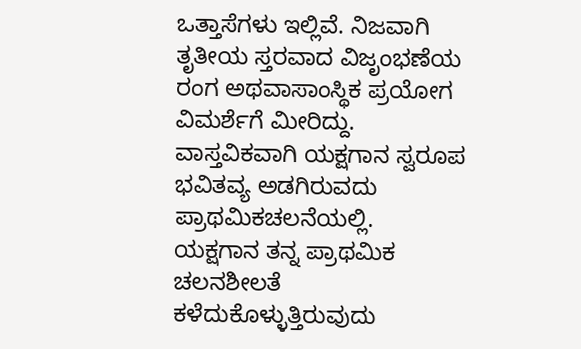ಒತ್ತಾಸೆಗಳು ಇಲ್ಲಿವೆ. ನಿಜವಾಗಿ ತೃತೀಯ ಸ್ತರವಾದ ವಿಜೃಂಭಣೆಯ ರಂಗ ಅಥವಾಸಾಂಸ್ಥಿಕ ಪ್ರಯೋಗ ವಿಮರ್ಶೆಗೆ ಮೀರಿದ್ದು. ವಾಸ್ತವಿಕವಾಗಿ ಯಕ್ಷಗಾನ ಸ್ವರೂಪ ಭವಿತವ್ಯ ಅಡಗಿರುವದು ಪ್ರಾಥಮಿಕಚಲನೆಯಲ್ಲಿ. ಯಕ್ಷಗಾನ ತನ್ನ ಪ್ರಾಥಮಿಕ ಚಲನಶೀಲತೆ ಕಳೆದುಕೊಳ್ಳುತ್ತಿರುವುದು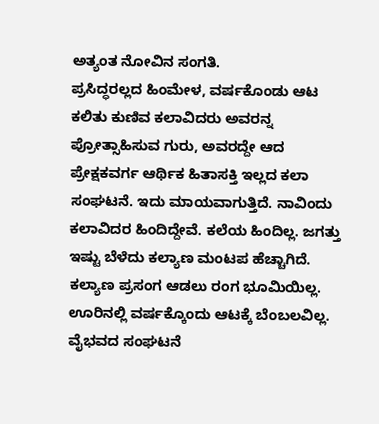ಅತ್ಯಂತ ನೋವಿನ ಸಂಗತಿ.
ಪ್ರಸಿದ್ಧರಲ್ಲದ ಹಿಂಮೇಳ, ವರ್ಷಕೊಂಡು ಆಟ ಕಲಿತು ಕುಣಿವ ಕಲಾವಿದರು ಅವರನ್ನ ಪ್ರೋತ್ಸಾಹಿಸುವ ಗುರು, ಅವರದ್ದೇ ಆದ ಪ್ರೇಕ್ಷಕವರ್ಗ ಆರ್ಥಿಕ ಹಿತಾಸಕ್ತಿ ಇಲ್ಲದ ಕಲಾ ಸಂಘಟನೆ. ಇದು ಮಾಯವಾಗುತ್ತಿದೆ. ನಾವಿಂದು ಕಲಾವಿದರ ಹಿಂದಿದ್ದೇವೆ. ಕಲೆಯ ಹಿಂದಿಲ್ಲ. ಜಗತ್ತು ಇಷ್ಟು ಬೆಳೆದು ಕಲ್ಯಾಣ ಮಂಟಪ ಹೆಚ್ಚಾಗಿದೆ. ಕಲ್ಯಾಣ ಪ್ರಸಂಗ ಆಡಲು ರಂಗ ಭೂಮಿಯಿಲ್ಲ. ಊರಿನಲ್ಲಿ ವರ್ಷಕ್ಕೊಂದು ಆಟಕ್ಕೆ ಬೆಂಬಲವಿಲ್ಲ.
ವೈಭವದ ಸಂಘಟನೆ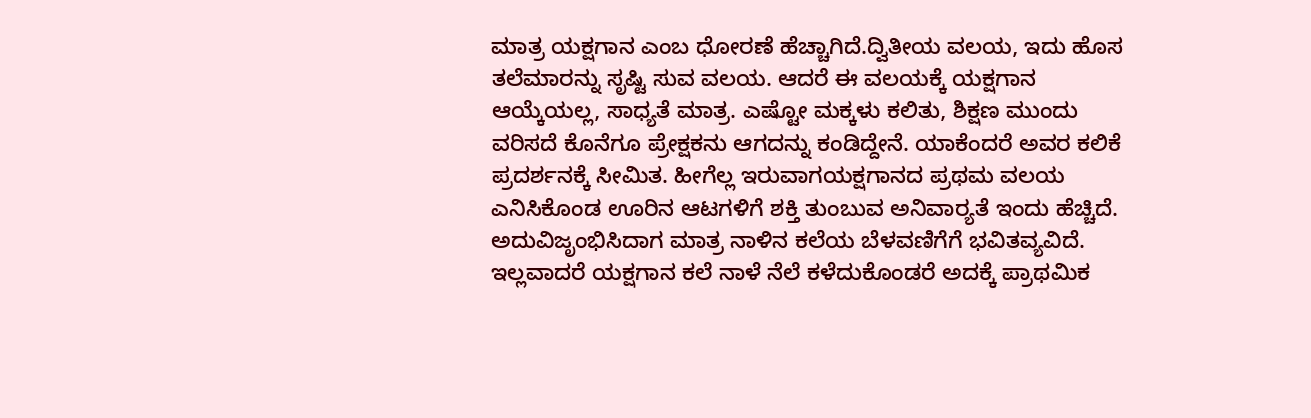ಮಾತ್ರ ಯಕ್ಷಗಾನ ಎಂಬ ಧೋರಣೆ ಹೆಚ್ಚಾಗಿದೆ.ದ್ವಿತೀಯ ವಲಯ, ಇದು ಹೊಸ ತಲೆಮಾರನ್ನು ಸೃಷ್ಟಿ ಸುವ ವಲಯ. ಆದರೆ ಈ ವಲಯಕ್ಕೆ ಯಕ್ಷಗಾನ ಆಯ್ಕೆಯಲ್ಲ, ಸಾಧ್ಯತೆ ಮಾತ್ರ. ಎಷ್ಟೋ ಮಕ್ಕಳು ಕಲಿತು, ಶಿಕ್ಷಣ ಮುಂದು ವರಿಸದೆ ಕೊನೆಗೂ ಪ್ರೇಕ್ಷಕನು ಆಗದನ್ನು ಕಂಡಿದ್ದೇನೆ. ಯಾಕೆಂದರೆ ಅವರ ಕಲಿಕೆ ಪ್ರದರ್ಶನಕ್ಕೆ ಸೀಮಿತ. ಹೀಗೆಲ್ಲ ಇರುವಾಗಯಕ್ಷಗಾನದ ಪ್ರಥಮ ವಲಯ ಎನಿಸಿಕೊಂಡ ಊರಿನ ಆಟಗಳಿಗೆ ಶಕ್ತಿ ತುಂಬುವ ಅನಿವಾರ‍್ಯತೆ ಇಂದು ಹೆಚ್ಚಿದೆ. ಅದುವಿಜೃಂಭಿಸಿದಾಗ ಮಾತ್ರ ನಾಳಿನ ಕಲೆಯ ಬೆಳವಣಿಗೆಗೆ ಭವಿತವ್ಯವಿದೆ. ಇಲ್ಲವಾದರೆ ಯಕ್ಷಗಾನ ಕಲೆ ನಾಳೆ ನೆಲೆ ಕಳೆದುಕೊಂಡರೆ ಅದಕ್ಕೆ ಪ್ರಾಥಮಿಕ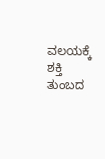ವಲಯಕ್ಕೆ ಶಕ್ತಿ ತುಂಬದ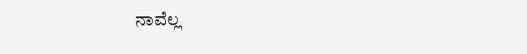ನಾವೆಲ್ಲ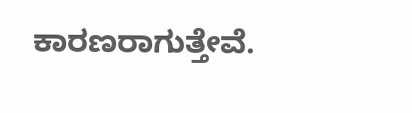ಕಾರಣರಾಗುತ್ತೇವೆ.